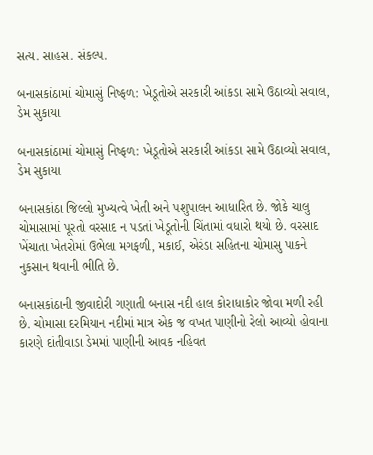સત્ય. સાહસ. સંકલ્પ.

બનાસકાંઠામાં ચોમાસું નિષ્ફળ: ખેડૂતોએ સરકારી આંકડા સામે ઉઠાવ્યો સવાલ, ડેમ સુકાયા

બનાસકાંઠામાં ચોમાસું નિષ્ફળ: ખેડૂતોએ સરકારી આંકડા સામે ઉઠાવ્યો સવાલ, ડેમ સુકાયા

બનાસકાંઠા જિલ્લો મુખ્યત્વે ખેતી અને પશુપાલન આધારિત છે. જોકે ચાલુ ચોમાસામાં પૂરતો વરસાદ ન પડતાં ખેડૂતોની ચિંતામાં વધારો થયો છે. વરસાદ ખેંચાતા ખેતરોમાં ઉભેલા મગફળી, મકાઈ, એરંડા સહિતના ચોમાસુ પાકને નુકસાન થવાની ભીતિ છે.

બનાસકાંઠાની જીવાદોરી ગણાતી બનાસ નદી હાલ કોરાધાકોર જોવા મળી રહી છે. ચોમાસા દરમિયાન નદીમાં માત્ર એક જ વખત પાણીનો રેલો આવ્યો હોવાના કારણે દાંતીવાડા ડેમમાં પાણીની આવક નહિવત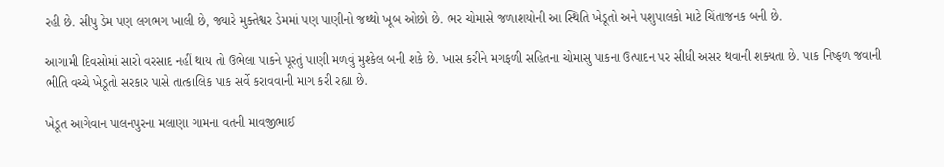રહી છે. સીપુ ડેમ પણ લગભગ ખાલી છે, જ્યારે મુક્તેશ્વર ડેમમાં પણ પાણીનો જથ્થો ખૂબ ઓછો છે. ભર ચોમાસે જળાશયોની આ સ્થિતિ ખેડૂતો અને પશુપાલકો માટે ચિંતાજનક બની છે.

આગામી દિવસોમાં સારો વરસાદ નહીં થાય તો ઉભેલા પાકને પૂરતું પાણી મળવું મુશ્કેલ બની શકે છે. ખાસ કરીને મગફળી સહિતના ચોમાસુ પાકના ઉત્પાદન પર સીધી અસર થવાની શક્યતા છે. પાક નિષ્ફળ જવાની ભીતિ વચ્ચે ખેડૂતો સરકાર પાસે તાત્કાલિક પાક સર્વે કરાવવાની માગ કરી રહ્યા છે.

ખેડૂત આગેવાન પાલનપુરના મલાણા ગામના વતની માવજીભાઈ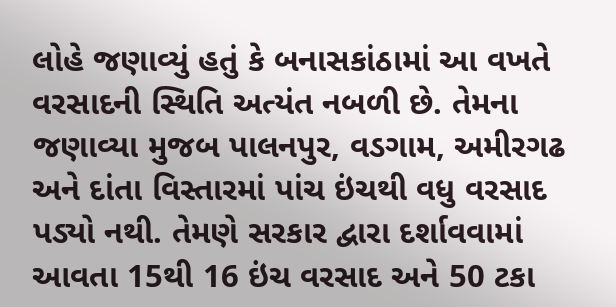લોહે જણાવ્યું હતું કે બનાસકાંઠામાં આ વખતે વરસાદની સ્થિતિ અત્યંત નબળી છે. તેમના જણાવ્યા મુજબ પાલનપુર, વડગામ, અમીરગઢ અને દાંતા વિસ્તારમાં પાંચ ઇંચથી વધુ વરસાદ પડ્યો નથી. તેમણે સરકાર દ્વારા દર્શાવવામાં આવતા 15થી 16 ઇંચ વરસાદ અને 50 ટકા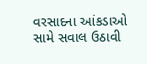વરસાદના આંકડાઓ સામે સવાલ ઉઠાવી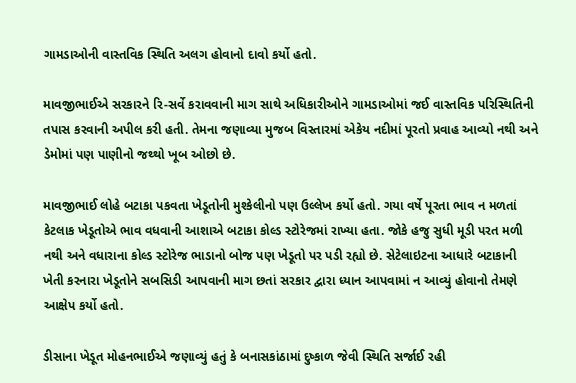ગામડાઓની વાસ્તવિક સ્થિતિ અલગ હોવાનો દાવો કર્યો હતો.

માવજીભાઈએ સરકારને રિ-સર્વે કરાવવાની માગ સાથે અધિકારીઓને ગામડાઓમાં જઈ વાસ્તવિક પરિસ્થિતિની તપાસ કરવાની અપીલ કરી હતી. તેમના જણાવ્યા મુજબ વિસ્તારમાં એકેય નદીમાં પૂરતો પ્રવાહ આવ્યો નથી અને ડેમોમાં પણ પાણીનો જથ્થો ખૂબ ઓછો છે.

માવજીભાઈ લોહે બટાકા પકવતા ખેડૂતોની મુશ્કેલીનો પણ ઉલ્લેખ કર્યો હતો. ગયા વર્ષે પૂરતા ભાવ ન મળતાં કેટલાક ખેડૂતોએ ભાવ વધવાની આશાએ બટાકા કોલ્ડ સ્ટોરેજમાં રાખ્યા હતા. જોકે હજુ સુધી મૂડી પરત મળી નથી અને વધારાના કોલ્ડ સ્ટોરેજ ભાડાનો બોજ પણ ખેડૂતો પર પડી રહ્યો છે. સેટેલાઇટના આધારે બટાકાની ખેતી કરનારા ખેડૂતોને સબસિડી આપવાની માગ છતાં સરકાર દ્વારા ધ્યાન આપવામાં ન આવ્યું હોવાનો તેમણે આક્ષેપ કર્યો હતો.

ડીસાના ખેડૂત મોહનભાઈએ જણાવ્યું હતું કે બનાસકાંઠામાં દુષ્કાળ જેવી સ્થિતિ સર્જાઈ રહી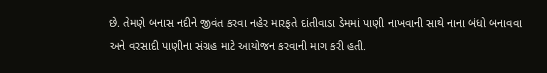છે. તેમણે બનાસ નદીને જીવંત કરવા નહેર મારફતે દાંતીવાડા ડેમમાં પાણી નાખવાની સાથે નાના બંધો બનાવવા અને વરસાદી પાણીના સંગ્રહ માટે આયોજન કરવાની માગ કરી હતી.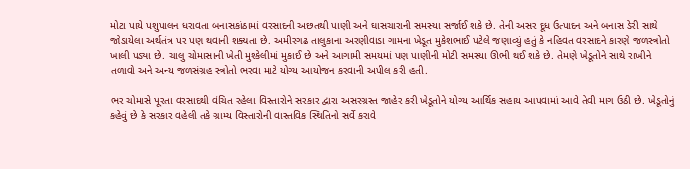મોટા પાયે પશુપાલન ધરાવતા બનાસકાંઠામાં વરસાદની અછતથી પાણી અને ઘાસચારાની સમસ્યા સર્જાઈ શકે છે. તેની અસર દૂધ ઉત્પાદન અને બનાસ ડેરી સાથે જોડાયેલા અર્થતંત્ર પર પણ થવાની શક્યતા છે. અમીરગઢ તાલુકાના અરણીવાડા ગામના ખેડૂત મુકેશભાઈ પટેલે જણાવ્યું હતું કે નહિવત વરસાદને કારણે જળસ્ત્રોતો ખાલી પડ્યા છે. ચાલુ ચોમાસાની ખેતી મુશ્કેલીમાં મુકાઈ છે અને આગામી સમયમાં પણ પાણીની મોટી સમસ્યા ઊભી થઈ શકે છે. તેમણે ખેડૂતોને સાથે રાખીને તળાવો અને અન્ય જળસંગ્રહ સ્ત્રોતો ભરવા માટે યોગ્ય આયોજન કરવાની અપીલ કરી હતી.

ભર ચોમાસે પૂરતા વરસાદથી વંચિત રહેલા વિસ્તારોને સરકાર દ્વારા અસરગ્રસ્ત જાહેર કરી ખેડૂતોને યોગ્ય આર્થિક સહાય આપવામાં આવે તેવી માગ ઉઠી છે. ખેડૂતોનું કહેવું છે કે સરકાર વહેલી તકે ગ્રામ્ય વિસ્તારોની વાસ્તવિક સ્થિતિનો સર્વે કરાવે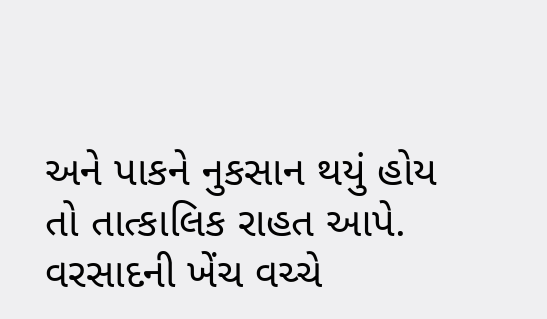અને પાકને નુકસાન થયું હોય તો તાત્કાલિક રાહત આપે. વરસાદની ખેંચ વચ્ચે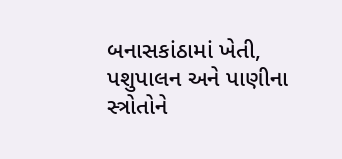બનાસકાંઠામાં ખેતી, પશુપાલન અને પાણીના સ્ત્રોતોને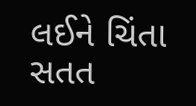લઈને ચિંતા સતત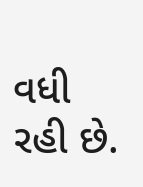વધી રહી છે.